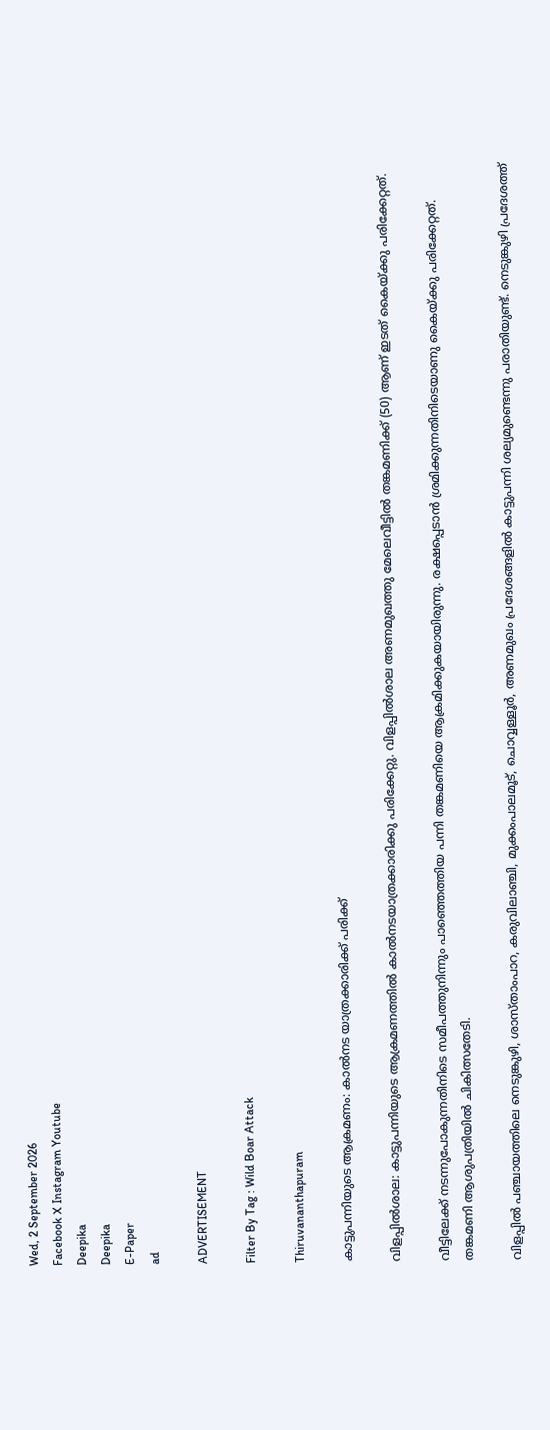Wed, 2 September 2026
Facebook X Instagram Youtube
Deepika
Deepika
E-Paper
ad

ADVERTISEMENT

Filter By Tag : Wild Boar Attack

Thiruvananthapuram

കാട്ടുപന്നിയുടെ ആക്രമണം: കാൽനട യാത്രക്കാരിക്ക് പരിക്ക്

വിളപ്പിൽശാല: കാട്ടുപന്നിയുടെ ആക്രമണത്തിൽ കാൽനടയാത്രക്കാരിക്കു പരിക്കേറ്റു. വിളപ്പിൽശാല അണമുഖത്തു മേലെവീട്ടിൽ തങ്കമണിക്ക് (50) ആണ് ഇടത് കൈയ്ക്കു പരിക്കേറ്റത്.

വീട്ടിലേക്ക് നടന്നുപോകുന്നതിനിടെ സമീപത്തുനിന്നും പാഞ്ഞെത്തിയ പന്നി തങ്കമണിയെ ആക്രമിക്കുകയായിരുന്നു. രക്ഷപ്പെടാൻ ശ്രമിക്കുന്നതിനിടെയാണു കൈയ്ക്കു പരിക്കേറ്റത്.
തങ്കമണി ആശുപത്രിയിൽ ചികിത്സതേടി.

വിളപ്പിൽ പഞ്ചായത്തിലെ നെടുങ്കുഴി, ശാസ്താംപാറ, കരുവിലാഞ്ചി, മുക്കംപാലമൂട്, ചൊവ്വള്ളൂർ, അണമുഖം പ്രദേശങ്ങളിൽ കാട്ടുപന്നി ശല്യമുണ്ടെന്നു പരാതിയുണ്ട്. നെടുങ്കുഴി പ്രദേശത്ത്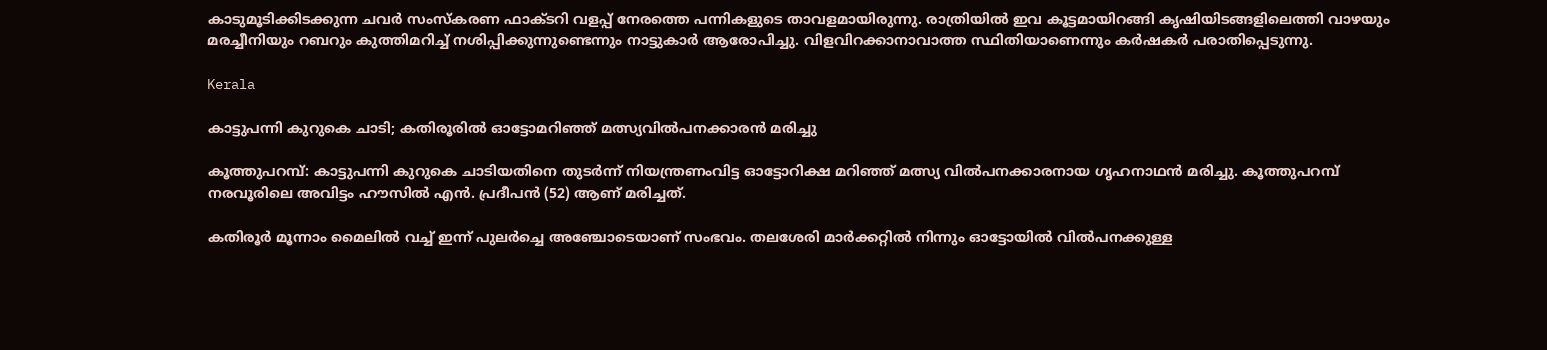കാടുമൂടിക്കിടക്കുന്ന ചവർ സംസ്കരണ ഫാക്ടറി വളപ്പ് നേരത്തെ പന്നികളുടെ താവളമായിരുന്നു. രാത്രിയിൽ ഇവ കൂട്ടമായിറങ്ങി കൃഷിയിടങ്ങളിലെത്തി വാഴയും മരച്ചീനിയും റബറും കുത്തിമറിച്ച് നശിപ്പിക്കുന്നുണ്ടെന്നും നാട്ടുകാർ ആരോപിച്ചു. വിളവിറക്കാനാവാത്ത സ്ഥിതിയാണെന്നും കർഷകർ പരാതിപ്പെടുന്നു.

Kerala

കാട്ടുപന്നി കുറുകെ ചാടി; കതിരൂരിൽ ഓട്ടോമറിഞ്ഞ് മത്സ്യവിൽപനക്കാരൻ മരിച്ചു

കൂത്തുപറമ്പ്: കാട്ടുപന്നി കുറുകെ ചാടിയതിനെ തുടര്‍ന്ന് നിയന്ത്രണംവിട്ട ഓട്ടോറിക്ഷ മറിഞ്ഞ് മത്സ്യ വില്‍പനക്കാരനായ ഗൃഹനാഥന്‍ മരിച്ചു. കൂത്തുപറമ്പ് നരവൂരിലെ അവിട്ടം ഹൗസിൽ എന്‍. പ്രദീപന്‍ (52) ആണ് മരിച്ചത്.

കതിരൂര്‍ മൂന്നാം മൈലില്‍ വച്ച് ഇന്ന് പുലര്‍ച്ചെ അഞ്ചോടെയാണ് സംഭവം. തലശേരി മാര്‍ക്കറ്റില്‍ നിന്നും ഓട്ടോയില്‍ വില്‍പനക്കുള്ള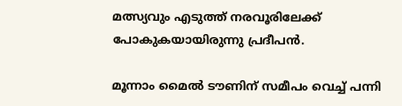മത്സ്യവും എടുത്ത് നരവൂരിലേക്ക് പോകുകയായിരുന്നു പ്രദീപൻ.

മൂന്നാം മൈല്‍ ടൗണിന് സമീപം വെച്ച് പന്നി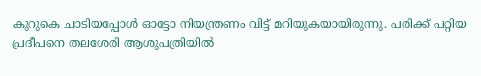കുറുകെ ചാടിയപ്പോൾ ഓട്ടോ നിയന്ത്രണം വിട്ട് മറിയുകയായിരുന്നു. പരിക്ക് പറ്റിയ പ്രദീപനെ തലശേരി ആശുപത്രിയില്‍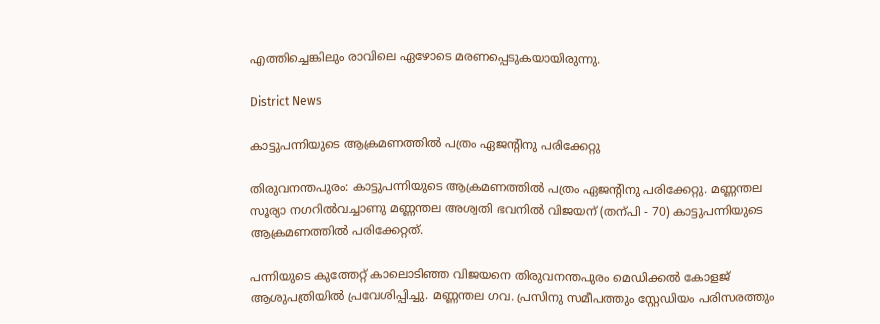എത്തിച്ചെങ്കിലും രാവിലെ ഏഴോടെ മരണപ്പെടുകയായിരുന്നു.

District News

കാട്ടുപന്നിയുടെ ആക്രമണത്തിൽ പത്രം ഏജന്‍റിനു പരിക്കേറ്റു

തിരുവനന്തപുരം: കാട്ടുപന്നിയുടെ ആക്രമണത്തിൽ പത്രം ഏജന്‍റിനു പരിക്കേറ്റു. മണ്ണന്തല സൂര്യാ നഗറിൽവച്ചാണു മണ്ണന്തല അശ്വതി ഭവനിൽ വിജയന് (തന്പി - 70) കാട്ടുപന്നിയുടെ ആക്രമണത്തിൽ പരിക്കേറ്റത്.

പന്നിയുടെ കുത്തേറ്റ് കാലൊടിഞ്ഞ വിജയനെ തിരുവനന്തപുരം മെഡിക്കൽ കോളജ് ആശുപത്രിയിൽ പ്രവേശിപ്പിച്ചു. മണ്ണന്തല ഗവ. പ്രസിനു സമീപത്തും സ്റ്റേഡിയം പരിസരത്തും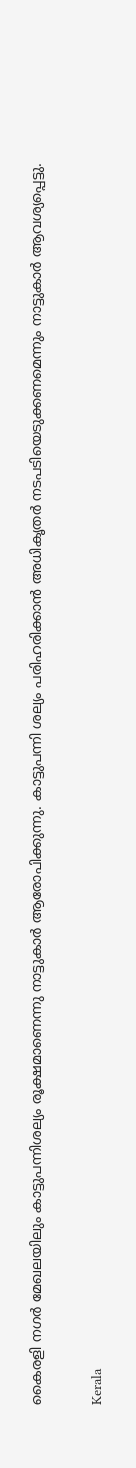കൈരളി നഗർ മേഖലയിലും കാട്ടുപന്നിശല്യം രൂക്ഷമാണെന്നു നാട്ടുകാർ ആരോപിക്കുന്നു. കാട്ടുപന്നി ശല്യം പരിഹരിക്കാൻ അധികൃതർ നടപടിയെടുക്കണമെന്നും നാട്ടുകാർ ആവശ്യപ്പെട്ടു.

Kerala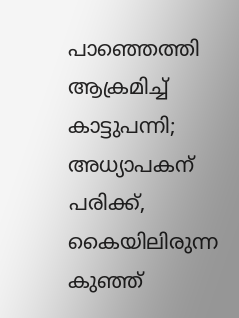പാഞ്ഞെത്തി ആക്രമിച്ച് കാട്ടുപന്നി; അധ്യാപകന് പരിക്ക്, കൈയിലിരുന്ന കുഞ്ഞ്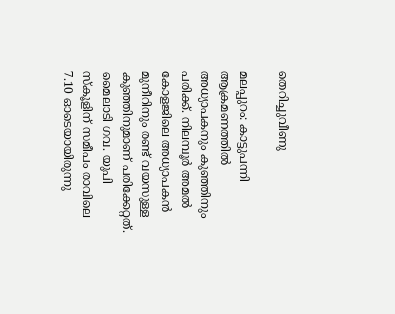തെറിച്ചുവീണു

മലപ്പുറം: കാട്ടുപന്നി ആക്രമണത്തിൽ അധ്യാപകനും കുഞ്ഞിനും പരിക്ക്. നിലമ്പൂർ അമൽ കോളജിലെ അധ്യാപകൻ മുനീറിനും രണ്ട് വയസുള്ള കുഞ്ഞിനുമാണ് പരിക്കേറ്റത്. മൈലാടി ഗവ. യുപി സ്കൂളിന് സമീപം രാവിലെ 7.10 ഓടെയായിരുന്നു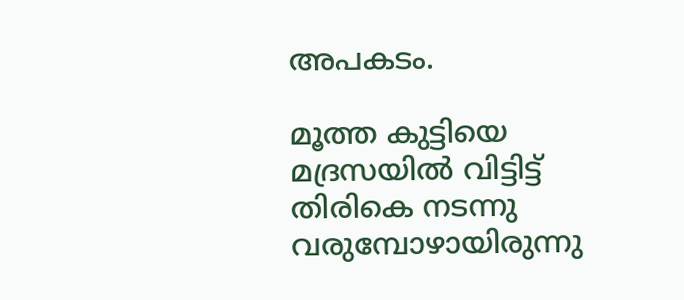അപകടം.

മൂത്ത കുട്ടിയെ മദ്രസയിൽ വിട്ടിട്ട് തിരികെ നടന്നു വരുമ്പോഴായിരുന്നു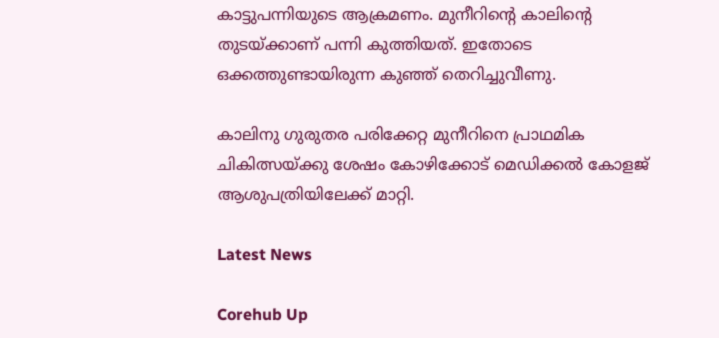കാട്ടുപന്നിയുടെ ആക്രമണം. മുനീറിന്‍റെ കാലിന്‍റെ തുടയ്ക്കാണ് പന്നി കുത്തിയത്. ഇതോടെ ഒക്കത്തുണ്ടായിരുന്ന കുഞ്ഞ് തെറിച്ചുവീണു.

കാലിനു ഗുരുതര പരിക്കേറ്റ മുനീറിനെ പ്രാഥമിക ചികിത്സയ്ക്കു ശേഷം കോഴിക്കോട് മെഡിക്കൽ കോളജ് ആശുപത്രിയിലേക്ക് മാറ്റി.

Latest News

Corehub Up